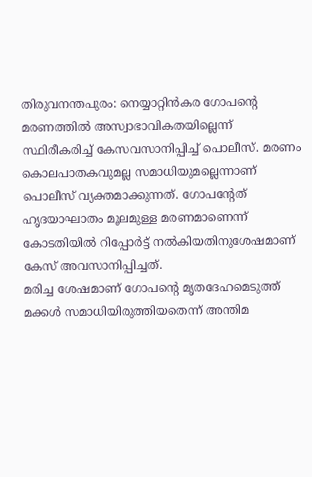തിരുവനന്തപുരം: നെയ്യാറ്റിൻകര ഗോപന്റെ മരണത്തിൽ അസ്വാഭാവികതയില്ലെന്ന് സ്ഥിരീകരിച്ച് കേസവസാനിപ്പിച്ച് പൊലീസ്. മരണം കൊലപാതകവുമല്ല സമാധിയുമല്ലെന്നാണ് പൊലീസ് വ്യക്തമാക്കുന്നത്. ഗോപന്റേത് ഹൃദയാഘാതം മൂലമുള്ള മരണമാണെന്ന് കോടതിയിൽ റിപ്പോർട്ട് നൽകിയതിനുശേഷമാണ് കേസ് അവസാനിപ്പിച്ചത്.
മരിച്ച ശേഷമാണ് ഗോപന്റെ മൃതദേഹമെടുത്ത് മക്കൾ സമാധിയിരുത്തിയതെന്ന് അന്തിമ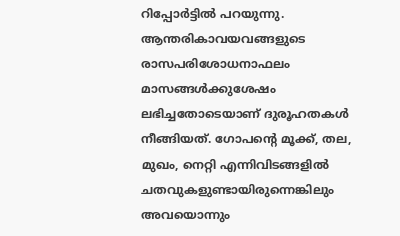റിപ്പോർട്ടിൽ പറയുന്നു. ആന്തരികാവയവങ്ങളുടെ രാസപരിശോധനാഫലം മാസങ്ങൾക്കുശേഷം ലഭിച്ചതോടെയാണ് ദുരൂഹതകൾ നീങ്ങിയത്. ഗോപന്റെ മൂക്ക്, തല, മുഖം, നെറ്റി എന്നിവിടങ്ങളിൽ ചതവുകളുണ്ടായിരുന്നെങ്കിലും അവയൊന്നും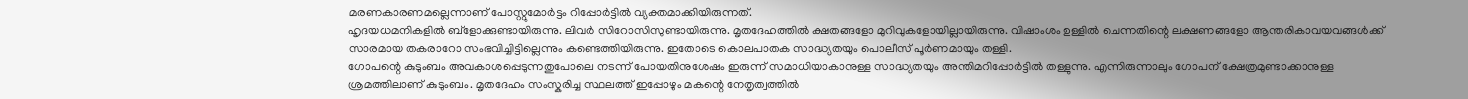മരണകാരണമല്ലെന്നാണ് പോസ്റ്റുമോർട്ടം റിപ്പോർട്ടിൽ വ്യക്തമാക്കിയിരുന്നത്.
ഹൃദയധമനികളിൽ ബ്ളോക്കുണ്ടായിരുന്നു. ലിവർ സിറോസിസുണ്ടായിരുന്നു. മൃതദേഹത്തിൽ ക്ഷതങ്ങളോ മുറിവുകളോയില്ലായിരുന്നു. വിഷാംശം ഉള്ളിൽ ചെന്നതിന്റെ ലക്ഷണങ്ങളോ ആന്തരികാവയവങ്ങൾക്ക് സാരമായ തകരാറോ സംഭവിച്ചിട്ടില്ലെന്നും കണ്ടെത്തിയിരുന്നു. ഇതോടെ കൊലപാതക സാദ്ധ്യതയും പൊലീസ് പൂർണമായും തള്ളി.
ഗോപന്റെ കുടുംബം അവകാശപ്പെടുന്നതുപോലെ നടന്ന് പോയതിനുശേഷം ഇരുന്ന് സമാധിയാകാനുള്ള സാദ്ധ്യതയും അന്തിമറിപ്പോർട്ടിൽ തള്ളുന്നു. എന്നിരുന്നാലും ഗോപന് ക്ഷേത്രമുണ്ടാക്കാനുള്ള ശ്രമത്തിലാണ് കുടുംബം. മൃതദേഹം സംസ്കരിച്ച സ്ഥലത്ത് ഇപ്പോഴും മകന്റെ നേതൃത്വത്തിൽ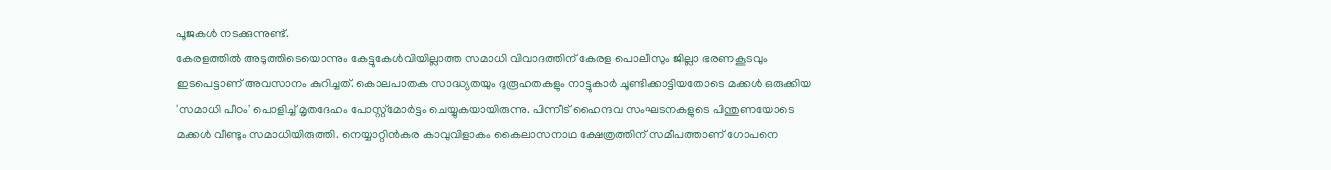പൂജകൾ നടക്കുന്നുണ്ട്.
കേരളത്തിൽ അടുത്തിടെയൊന്നും കേട്ടുകേൾവിയില്ലാത്ത സമാധി വിവാദത്തിന് കേരള പൊലീസും ജില്ലാ ഭരണകൂടവും ഇടപെട്ടാണ് അവസാനം കുറിച്ചത്. കൊലപാതക സാദ്ധ്യതയും ദുരൂഹതകളും നാട്ടുകാർ ചൂണ്ടിക്കാട്ടിയതോടെ മക്കൾ ഒരുക്കിയ 'സമാധി പീഠം' പൊളിച്ച് മൃതദേഹം പോസ്റ്റ്മോർട്ടം ചെയ്യുകയായിരുന്നു. പിന്നീട് ഹൈന്ദവ സംഘടനകളുടെ പിന്തുണയോടെ മക്കൾ വീണ്ടും സമാധിയിരുത്തി. നെയ്യാറ്റിൻകര കാവുവിളാകം കൈലാസനാഥ ക്ഷേത്രത്തിന് സമീപത്താണ് ഗോപനെ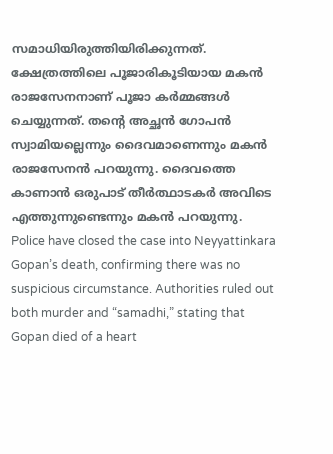സമാധിയിരുത്തിയിരിക്കുന്നത്. ക്ഷേത്രത്തിലെ പൂജാരികൂടിയായ മകൻ രാജസേനനാണ് പൂജാ കർമ്മങ്ങൾ ചെയ്യുന്നത്. തന്റെ അച്ഛൻ ഗോപൻ സ്വാമിയല്ലെന്നും ദൈവമാണെന്നും മകൻ രാജസേനൻ പറയുന്നു. ദൈവത്തെ കാണാൻ ഒരുപാട് തീർത്ഥാടകർ അവിടെ എത്തുന്നുണ്ടെന്നും മകൻ പറയുന്നു.
Police have closed the case into Neyyattinkara Gopan’s death, confirming there was no suspicious circumstance. Authorities ruled out both murder and “samadhi,” stating that Gopan died of a heart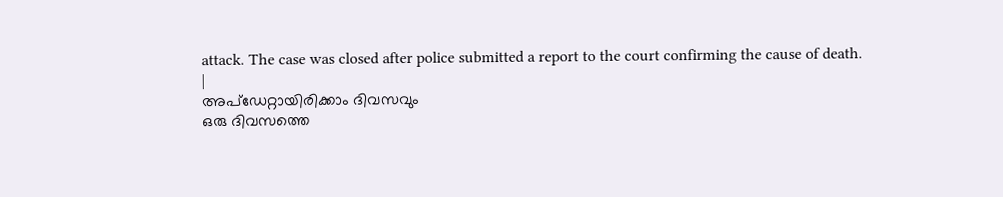attack. The case was closed after police submitted a report to the court confirming the cause of death.
|
അപ്ഡേറ്റായിരിക്കാം ദിവസവും
ഒരു ദിവസത്തെ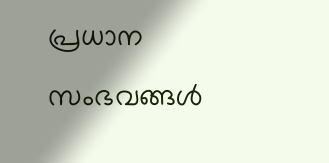പ്രധാന സംഭവങ്ങൾ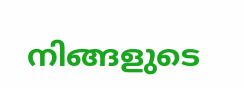നിങ്ങളുടെ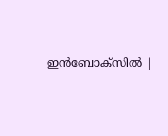ഇൻബോക്സിൽ |